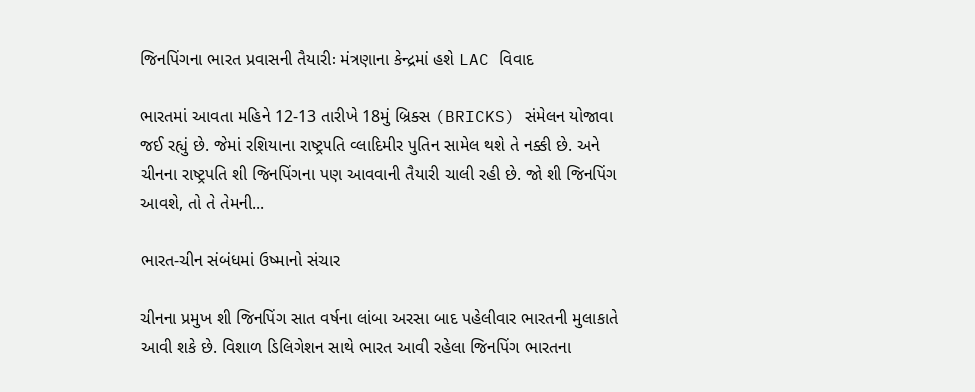જિનપિંગના ભારત પ્રવાસની તૈયારીઃ મંત્રણાના કેન્દ્રમાં હશે LAC વિવાદ

ભારતમાં આવતા મહિને 12-13 તારીખે 18મું બ્રિક્સ (BRICKS) સંમેલન યોજાવા જઈ રહ્યું છે. જેમાં રશિયાના રાષ્ટ્ર૫તિ વ્લાદિમીર પુતિન સામેલ થશે તે નક્કી છે. અને ચીનના રાષ્ટ્રપતિ શી જિનપિંગના પણ આવવાની તૈયારી ચાલી રહી છે. જો શી જિનપિંગ આવશે, તો તે તેમની...

ભારત-ચીન સંબંધમાં ઉષ્માનો સંચાર

ચીનના પ્રમુખ શી જિનપિંગ સાત વર્ષના લાંબા અરસા બાદ પહેલીવાર ભારતની મુલાકાતે આવી શકે છે. વિશાળ ડિલિગેશન સાથે ભારત આવી રહેલા જિનપિંગ ભારતના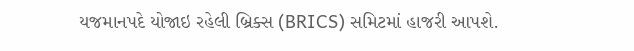યજમાનપદે યોજાઇ રહેલી બ્રિક્સ (BRICS) સમિટમાં હાજરી આપશે.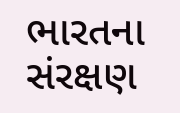ભારતના સંરક્ષણ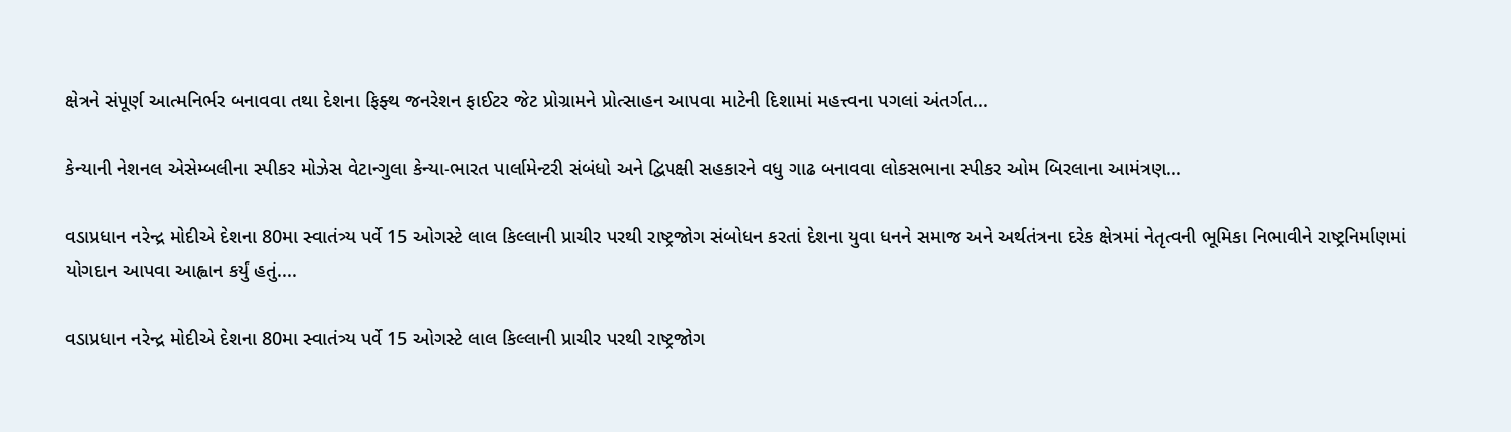ક્ષેત્રને સંપૂર્ણ આત્મનિર્ભર બનાવવા તથા દેશના ફિફ્થ જનરેશન ફાઈટર જેટ પ્રોગ્રામને પ્રોત્સાહન આપવા માટેની દિશામાં મહત્ત્વના પગલાં અંતર્ગત...

કેન્યાની નેશનલ એસેમ્બલીના સ્પીકર મોઝેસ વેટાન્ગુલા કેન્યા-ભારત પાર્લામેન્ટરી સંબંધો અને દ્વિપક્ષી સહકારને વધુ ગાઢ બનાવવા લોકસભાના સ્પીકર ઓમ બિરલાના આમંત્રણ...

વડાપ્રધાન નરેન્દ્ર મોદીએ દેશના 80મા સ્વાતંત્ર્ય પર્વે 15 ઓગસ્ટે લાલ કિલ્લાની પ્રાચીર પરથી રાષ્ટ્રજોગ સંબોધન કરતાં દેશના યુવા ધનને સમાજ અને અર્થતંત્રના દરેક ક્ષેત્રમાં નેતૃત્વની ભૂમિકા નિભાવીને રાષ્ટ્રનિર્માણમાં યોગદાન આપવા આહ્વાન કર્યું હતું....

વડાપ્રધાન નરેન્દ્ર મોદીએ દેશના 80મા સ્વાતંત્ર્ય પર્વે 15 ઓગસ્ટે લાલ કિલ્લાની પ્રાચીર પરથી રાષ્ટ્રજોગ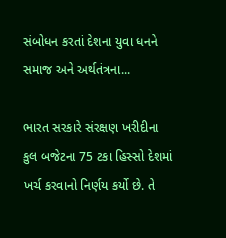સંબોધન કરતાં દેશના યુવા ધનને સમાજ અને અર્થતંત્રના...

ભારત સરકારે સંરક્ષણ ખરીદીના કુલ બજેટના 75 ટકા હિસ્સો દેશમાં ખર્ચ કરવાનો નિર્ણય કર્યો છે. તે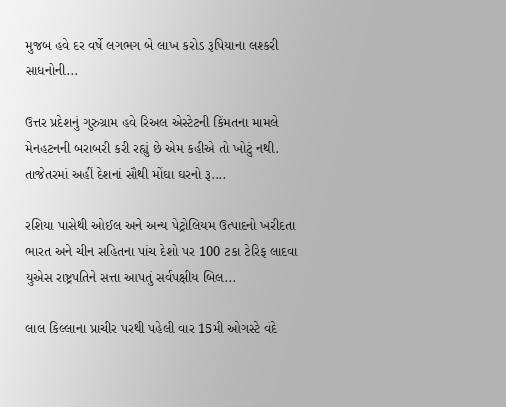મુજબ હવે દર વર્ષે લગભગ બે લાખ કરોડ રૂપિયાના લશ્કરી સાધનોની...

ઉત્તર પ્રદેશનું ગુરુગ્રામ હવે રિઅલ એસ્ટેટની કિંમતના મામલે મેનહટનની બરાબરી કરી રહ્યું છે એમ કહીએ તો ખોટું નથી. તાજેતરમાં અહીં દેશનાં સૌથી મોંઘા ઘરનો રૂ....

રશિયા પાસેથી ઓઈલ અને અન્ય પેટ્રોલિયમ ઉત્પાદનો ખરીદતા ભારત અને ચીન સહિતના પાંચ દેશો પર 100 ટકા ટેરિફ લાદવા યુએસ રાષ્ટ્રપતિને સત્તા આપતું સર્વપક્ષીય બિલ...

લાલ કિલ્લાના પ્રાચીર પરથી પહેલી વાર 15મી ઓગસ્ટે વંદે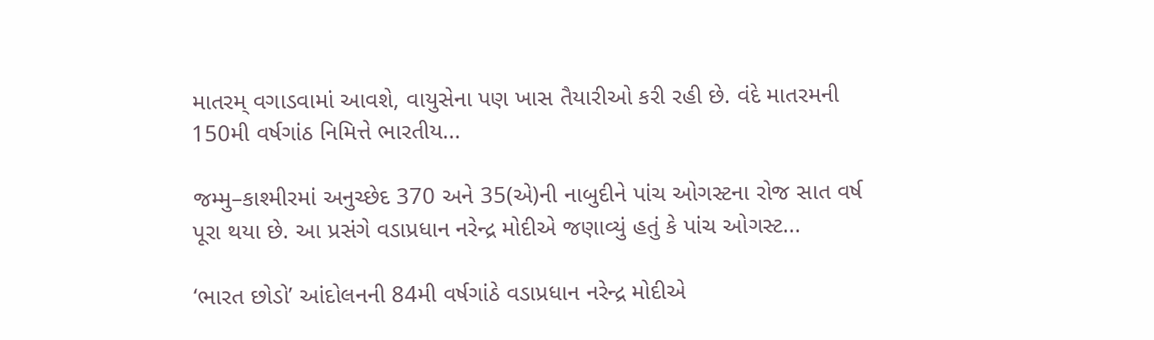માતરમ્ વગાડવામાં આવશે, વાયુસેના પણ ખાસ તૈયારીઓ કરી રહી છે. વંદે માતરમની 150મી વર્ષગાંઠ નિમિત્તે ભારતીય...

જમ્મુ–કાશ્મીરમાં અનુચ્છેદ 370 અને 35(એ)ની નાબુદીને પાંચ ઓગસ્ટના રોજ સાત વર્ષ પૂરા થયા છે. આ પ્રસંગે વડાપ્રધાન નરેન્દ્ર મોદીએ જણાવ્યું હતું કે પાંચ ઓગસ્ટ...

‘ભારત છોડો’ આંદોલનની 84મી વર્ષગાંઠે વડાપ્રધાન નરેન્દ્ર મોદીએ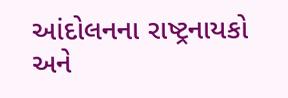આંદોલનના રાષ્ટ્રનાયકો અને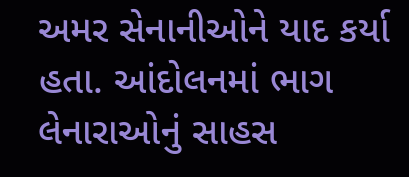અમર સેનાનીઓને યાદ કર્યા હતા. આંદોલનમાં ભાગ લેનારાઓનું સાહસ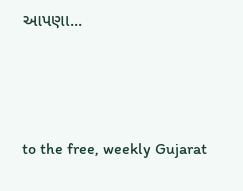આપણા...



to the free, weekly Gujarat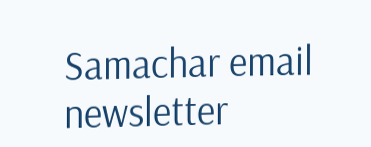Samachar email newsletter